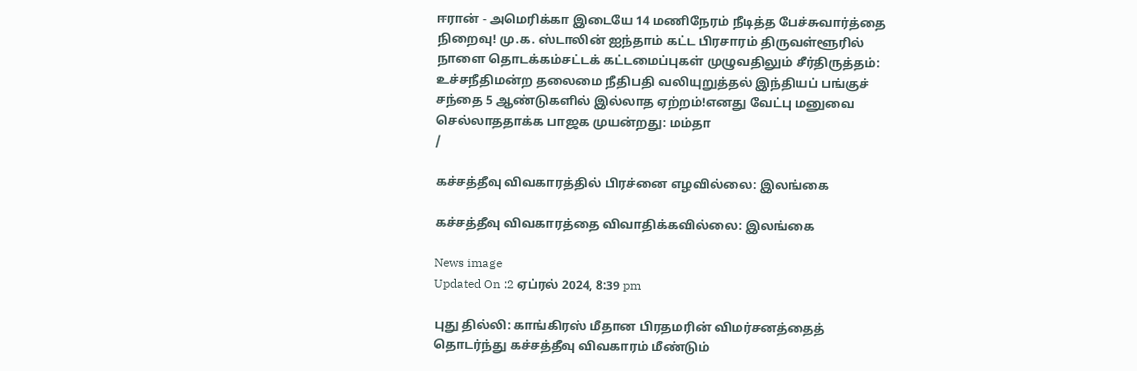ஈரான் - அமெரிக்கா இடையே 14 மணிநேரம் நீடித்த பேச்சுவார்த்தை நிறைவு! மு.க. ஸ்டாலின் ஐந்தாம் கட்ட பிரசாரம் திருவள்ளூரில் நாளை தொடக்கம்சட்டக் கட்டமைப்புகள் முழுவதிலும் சீர்திருத்தம்: உச்சநீதிமன்ற தலைமை நீதிபதி வலியுறுத்தல் இந்தியப் பங்குச் சந்தை 5 ஆண்டுகளில் இல்லாத ஏற்றம்!எனது வேட்பு மனுவை செல்லாததாக்க பாஜக முயன்றது: மம்தா
/

கச்சத்தீவு விவகாரத்தில் பிரச்னை எழவில்லை: இலங்கை

கச்சத்தீவு விவகாரத்தை விவாதிக்கவில்லை: இலங்கை

News image
Updated On :2 ஏப்ரல் 2024, 8:39 pm

புது தில்லி: காங்கிரஸ் மீதான பிரதமரின் விமர்சனத்தைத் தொடர்ந்து கச்சத்தீவு விவகாரம் மீண்டும்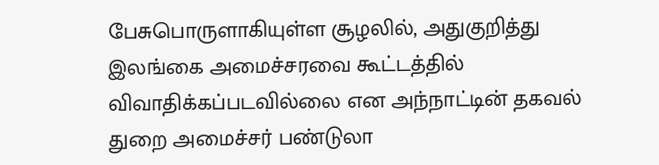பேசுபொருளாகியுள்ள சூழலில், அதுகுறித்து இலங்கை அமைச்சரவை கூட்டத்தில் விவாதிக்கப்படவில்லை என அந்நாட்டின் தகவல் துறை அமைச்சர் பண்டுலா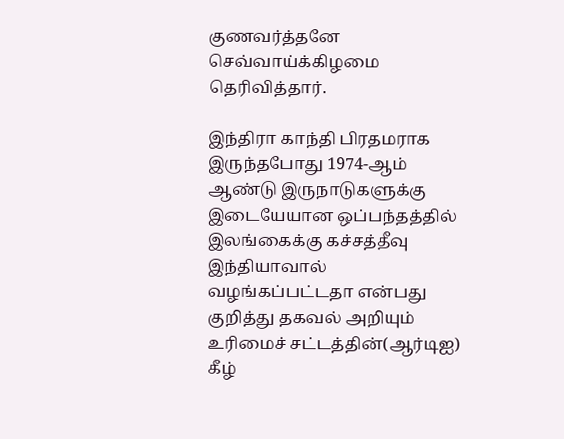குணவர்த்தனே செவ்வாய்க்கிழமை தெரிவித்தார்.

இந்திரா காந்தி பிரதமராக இருந்தபோது 1974-ஆம் ஆண்டு இருநாடுகளுக்கு இடையேயான ஒப்பந்தத்தில் இலங்கைக்கு கச்சத்தீவு இந்தியாவால் வழங்கப்பட்டதா என்பது குறித்து தகவல் அறியும் உரிமைச் சட்டத்தின்(ஆர்டிஐ) கீழ்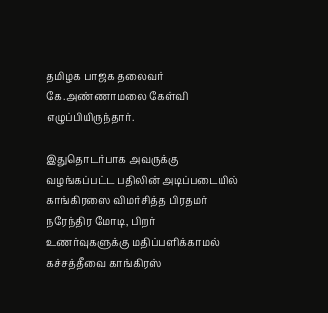தமிழக பாஜக தலைவர் கே.அண்ணாமலை கேள்வி எழுப்பியிருந்தார்.

இதுதொடர்பாக அவருக்கு வழங்கப்பட்ட பதிலின் அடிப்படையில் காங்கிரஸை விமர்சித்த பிரதமர் நரேந்திர மோடி, பிறர் உணர்வுகளுக்கு மதிப்பளிக்காமல் கச்சத்தீவை காங்கிரஸ்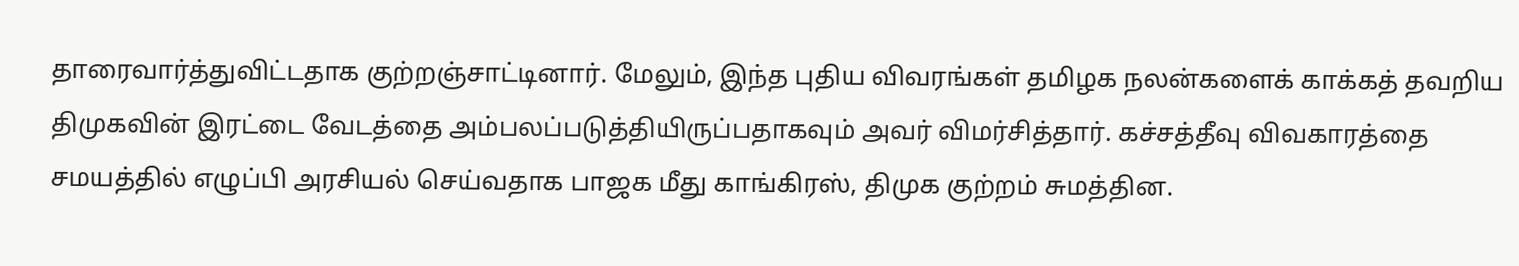தாரைவார்த்துவிட்டதாக குற்றஞ்சாட்டினார். மேலும், இந்த புதிய விவரங்கள் தமிழக நலன்களைக் காக்கத் தவறிய திமுகவின் இரட்டை வேடத்தை அம்பலப்படுத்தியிருப்பதாகவும் அவர் விமர்சித்தார். கச்சத்தீவு விவகாரத்தை சமயத்தில் எழுப்பி அரசியல் செய்வதாக பாஜக மீது காங்கிரஸ், திமுக குற்றம் சுமத்தின.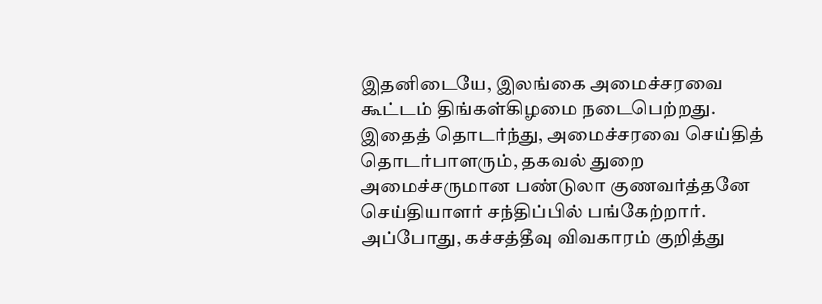இதனிடையே, இலங்கை அமைச்சரவை கூட்டம் திங்கள்கிழமை நடைபெற்றது. இதைத் தொடர்ந்து, அமைச்சரவை செய்தித் தொடர்பாளரும், தகவல் துறை அமைச்சருமான பண்டுலா குணவர்த்தனே செய்தியாளர் சந்திப்பில் பங்கேற்றார். அப்போது, கச்சத்தீவு விவகாரம் குறித்து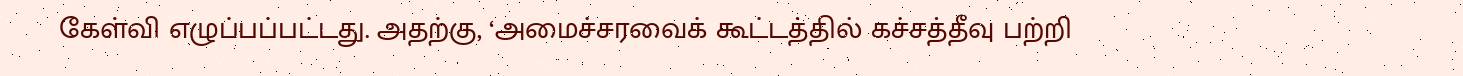கேள்வி எழுப்பப்பட்டது. அதற்கு, ‘அமைச்சரவைக் கூட்டத்தில் கச்சத்தீவு பற்றி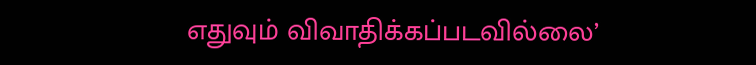எதுவும் விவாதிக்கப்படவில்லை’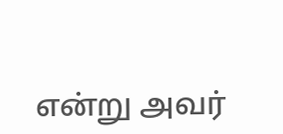என்று அவர்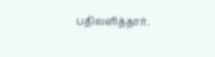பதிலளித்தார்.